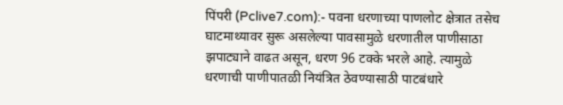पिंपरी (Pclive7.com):- पवना धरणाच्या पाणलोट क्षेत्रात तसेच घाटमाथ्यावर सुरू असलेल्या पावसामुळे धरणातील पाणीसाठा झपाट्याने वाढत असून, धरण 96 टक्के भरले आहे. त्यामुळे धरणाची पाणीपातळी नियंत्रित ठेवण्यासाठी पाटबंधारे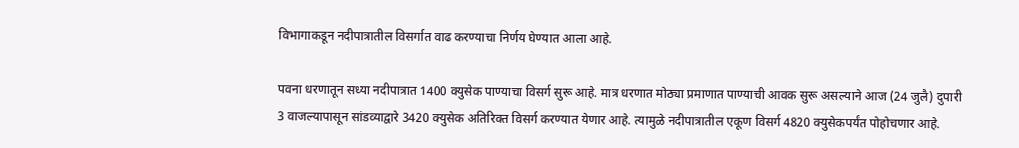विभागाकडून नदीपात्रातील विसर्गात वाढ करण्याचा निर्णय घेण्यात आला आहे.

पवना धरणातून सध्या नदीपात्रात 1400 क्युसेक पाण्याचा विसर्ग सुरू आहे. मात्र धरणात मोठ्या प्रमाणात पाण्याची आवक सुरू असल्याने आज (24 जुलै) दुपारी 3 वाजल्यापासून सांडव्याद्वारे 3420 क्युसेक अतिरिक्त विसर्ग करण्यात येणार आहे. त्यामुळे नदीपात्रातील एकूण विसर्ग 4820 क्युसेकपर्यंत पोहोचणार आहे.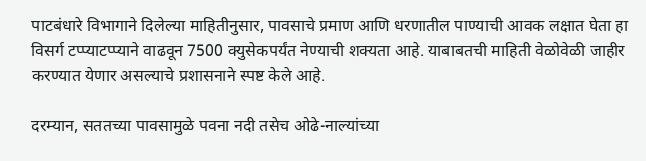पाटबंधारे विभागाने दिलेल्या माहितीनुसार, पावसाचे प्रमाण आणि धरणातील पाण्याची आवक लक्षात घेता हा विसर्ग टप्प्याटप्प्याने वाढवून 7500 क्युसेकपर्यंत नेण्याची शक्यता आहे. याबाबतची माहिती वेळोवेळी जाहीर करण्यात येणार असल्याचे प्रशासनाने स्पष्ट केले आहे.

दरम्यान, सततच्या पावसामुळे पवना नदी तसेच ओढे-नाल्यांच्या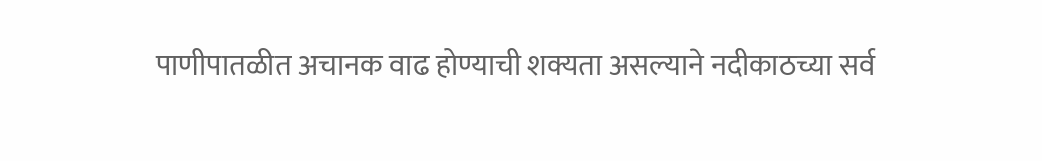पाणीपातळीत अचानक वाढ होण्याची शक्यता असल्याने नदीकाठच्या सर्व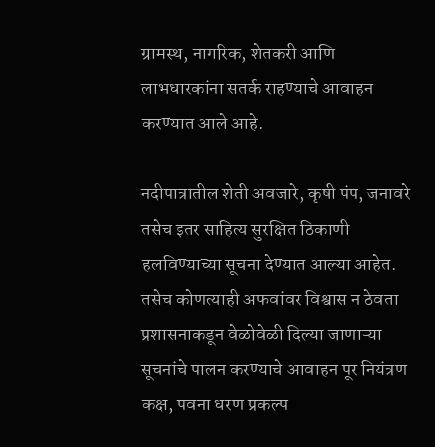ग्रामस्थ, नागरिक, शेतकरी आणि लाभधारकांना सतर्क राहण्याचे आवाहन करण्यात आले आहे.

नदीपात्रातील शेती अवजारे, कृषी पंप, जनावरे तसेच इतर साहित्य सुरक्षित ठिकाणी हलविण्याच्या सूचना देण्यात आल्या आहेत. तसेच कोणत्याही अफवांवर विश्वास न ठेवता प्रशासनाकडून वेळोवेळी दिल्या जाणाऱ्या सूचनांचे पालन करण्याचे आवाहन पूर नियंत्रण कक्ष, पवना धरण प्रकल्प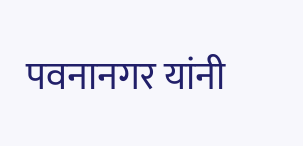पवनानगर यांनी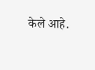केले आहे.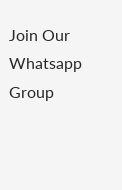Join Our Whatsapp Group